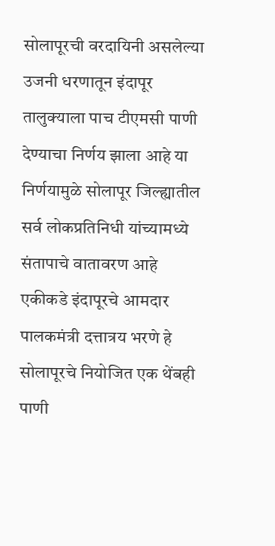सोलापूरची वरदायिनी असलेल्या उजनी धरणातून इंदापूर तालुक्याला पाच टीएमसी पाणी देण्याचा निर्णय झाला आहे या निर्णयामुळे सोलापूर जिल्ह्यातील सर्व लोकप्रतिनिधी यांच्यामध्ये संतापाचे वातावरण आहे एकीकडे इंदापूरचे आमदार पालकमंत्री दत्तात्रय भरणे हे सोलापूरचे नियोजित एक थेंबही पाणी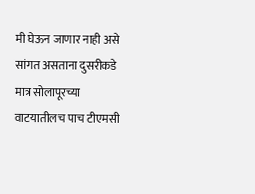मी घेऊन जाणार नाही असे सांगत असताना दुसरीकडे मात्र सोलापूरच्या वाटयातीलच पाच टीएमसी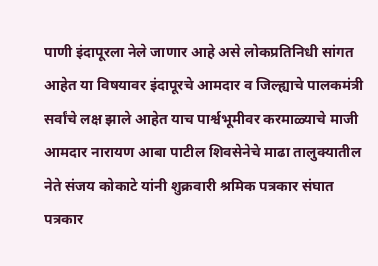पाणी इंदापूरला नेले जाणार आहे असे लोकप्रतिनिधी सांगत आहेत या विषयावर इंदापूरचे आमदार व जिल्ह्याचे पालकमंत्री सर्वांचे लक्ष झाले आहेत याच पार्श्वभूमीवर करमाळ्याचे माजी आमदार नारायण आबा पाटील शिवसेनेचे माढा तालुक्यातील नेते संजय कोकाटे यांनी शुक्रवारी श्रमिक पत्रकार संघात पत्रकार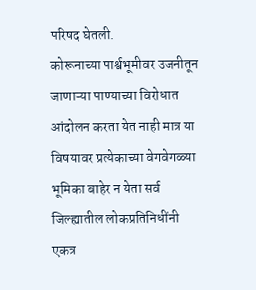परिषद घेतली.
कोरूनाच्या पार्श्वभूमीवर उजनीतून जाणाऱ्या पाण्याच्या विरोधात आंदोलन करता येत नाही मात्र या विषयावर प्रत्येकाच्या वेगवेगळ्या भूमिका बाहेर न येता सर्व जिल्ह्यातील लोकप्रतिनिधींनी एकत्र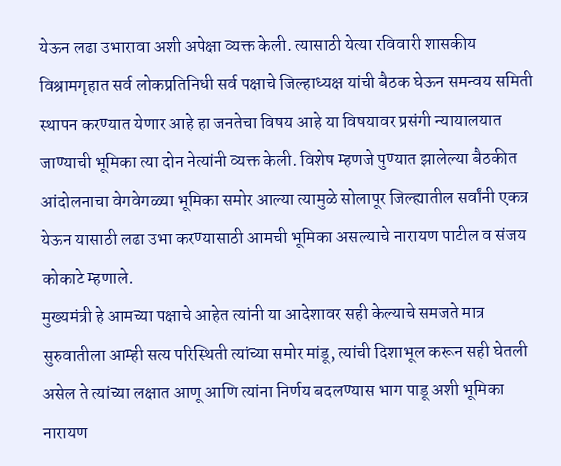येऊन लढा उभारावा अशी अपेक्षा व्यक्त केली. त्यासाठी येत्या रविवारी शासकीय विश्रामगृहात सर्व लोकप्रतिनिधी सर्व पक्षाचे जिल्हाध्यक्ष यांची बैठक घेऊन समन्वय समिती स्थापन करण्यात येणार आहे हा जनतेचा विषय आहे या विषयावर प्रसंगी न्यायालयात जाण्याची भूमिका त्या दोन नेत्यांनी व्यक्त केली. विशेष म्हणजे पुण्यात झालेल्या बैठकीत आंदोलनाचा वेगवेगळ्या भूमिका समोर आल्या त्यामुळे सोलापूर जिल्ह्यातील सर्वांनी एकत्र येऊन यासाठी लढा उभा करण्यासाठी आमची भूमिका असल्याचे नारायण पाटील व संजय कोकाटे म्हणाले.
मुख्यमंत्री हे आमच्या पक्षाचे आहेत त्यांनी या आदेशावर सही केल्याचे समजते मात्र सुरुवातीला आम्ही सत्य परिस्थिती त्यांच्या समोर मांडू, त्यांची दिशाभूल करून सही घेतली असेल ते त्यांच्या लक्षात आणू आणि त्यांना निर्णय बदलण्यास भाग पाडू अशी भूमिका नारायण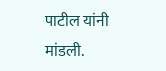पाटील यांनी मांडली.